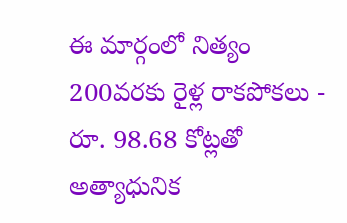ఈ మార్గంలో నిత్యం 200వరకు రైళ్ల రాకపోకలు - రూ. 98.68 కోట్లతో అత్యాధునిక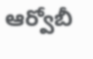ఆర్వోబీ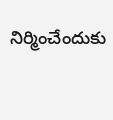నిర్మించేందుకు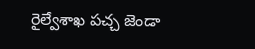రైల్వేశాఖ పచ్చ జెండా